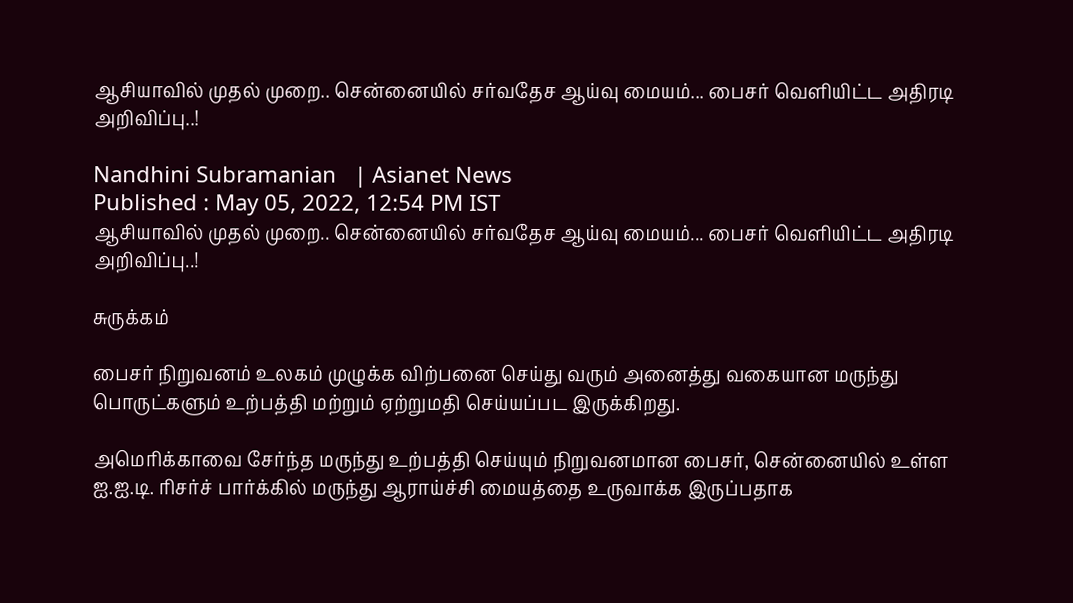ஆசியாவில் முதல் முறை.. சென்னையில் சர்வதேச ஆய்வு மையம்... பைசர் வெளியிட்ட அதிரடி அறிவிப்பு..!

Nandhini Subramanian   | Asianet News
Published : May 05, 2022, 12:54 PM IST
ஆசியாவில் முதல் முறை.. சென்னையில் சர்வதேச ஆய்வு மையம்... பைசர் வெளியிட்ட அதிரடி அறிவிப்பு..!

சுருக்கம்

பைசர் நிறுவனம் உலகம் முழுக்க விற்பனை செய்து வரும் அனைத்து வகையான மருந்து பொருட்களும் உற்பத்தி மற்றும் ஏற்றுமதி செய்யப்பட இருக்கிறது.

அமெரிக்காவை சேர்ந்த மருந்து உற்பத்தி செய்யும் நிறுவனமான பைசர், சென்னையில் உள்ள ஐ.ஐ.டி. ரிசர்ச் பார்க்கில் மருந்து ஆராய்ச்சி மையத்தை உருவாக்க இருப்பதாக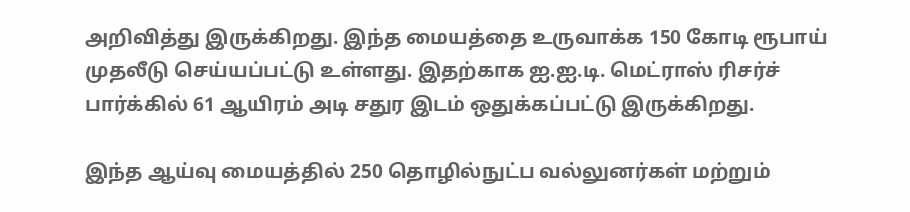அறிவித்து இருக்கிறது. இந்த மையத்தை உருவாக்க 150 கோடி ரூபாய் முதலீடு செய்யப்பட்டு உள்ளது. இதற்காக ஐ.ஐ.டி. மெட்ராஸ் ரிசர்ச் பார்க்கில் 61 ஆயிரம் அடி சதுர இடம் ஒதுக்கப்பட்டு இருக்கிறது.

இந்த ஆய்வு மையத்தில் 250 தொழில்நுட்ப வல்லுனர்கள் மற்றும்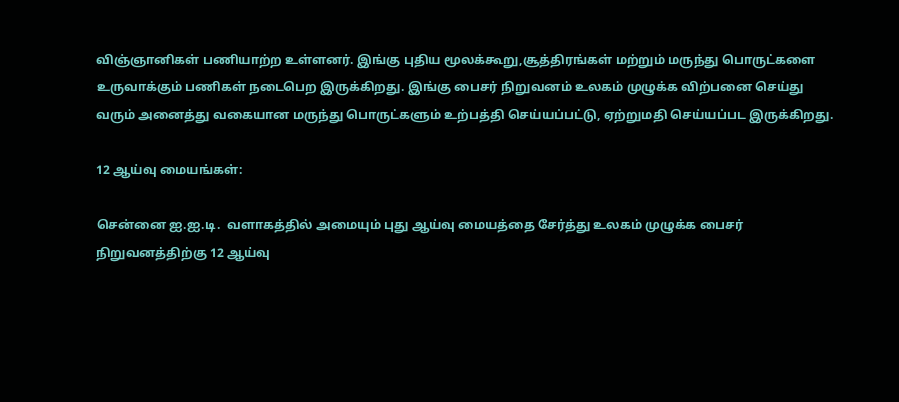விஞ்ஞானிகள் பணியாற்ற உள்ளனர். இங்கு புதிய மூலக்கூறு,சூத்திரங்கள் மற்றும் மருந்து பொருட்களை உருவாக்கும் பணிகள் நடைபெற இருக்கிறது. இங்கு பைசர் நிறுவனம் உலகம் முழுக்க விற்பனை செய்து வரும் அனைத்து வகையான மருந்து பொருட்களும் உற்பத்தி செய்யப்பட்டு, ஏற்றுமதி செய்யப்பட இருக்கிறது.

12 ஆய்வு மையங்கள்:

சென்னை ஐ.ஐ.டி.  வளாகத்தில் அமையும் புது ஆய்வு மையத்தை சேர்த்து உலகம் முழுக்க பைசர் நிறுவனத்திற்கு 12 ஆய்வு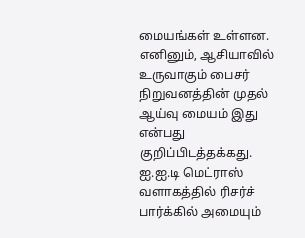மையங்கள் உள்ளன. எனினும், ஆசியாவில் உருவாகும் பைசர் நிறுவனத்தின் முதல் ஆய்வு மையம் இது என்பது குறிப்பிடத்தக்கது. ஐ.ஐ.டி மெட்ராஸ் வளாகத்தில் ரிசர்ச் பார்க்கில் அமையும்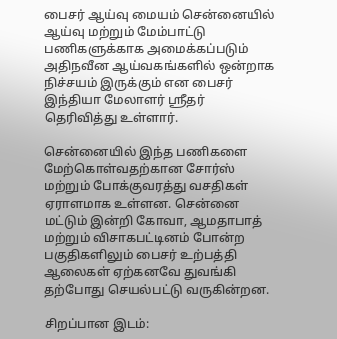பைசர் ஆய்வு மையம் சென்னையில் ஆய்வு மற்றும் மேம்பாட்டு பணிகளுக்காக அமைக்கப்படும் அதிநவீன ஆய்வகங்களில் ஒன்றாக நிச்சயம் இருக்கும் என பைசர் இந்தியா மேலாளர் ஸ்ரீதர் தெரிவித்து உள்ளார்.

சென்னையில் இந்த பணிகளை மேற்கொள்வதற்கான சோர்ஸ் மற்றும் போக்குவரத்து வசதிகள் ஏராளமாக உள்ளன. சென்னை மட்டும் இன்றி கோவா, ஆமதாபாத் மற்றும் விசாகபட்டினம் போன்ற பகுதிகளிலும் பைசர் உற்பத்தி ஆலைகள் ஏற்கனவே துவங்கி தற்போது செயல்பட்டு வருகின்றன.

சிறப்பான இடம்: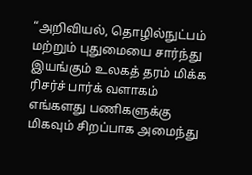“அறிவியல், தொழில்நுட்பம் மற்றும் புதுமையை சார்ந்து இயங்கும் உலகத் தரம் மிக்க ரிசர்ச் பார்க் வளாகம் எங்களது பணிகளுக்கு மிகவும் சிறப்பாக அமைந்து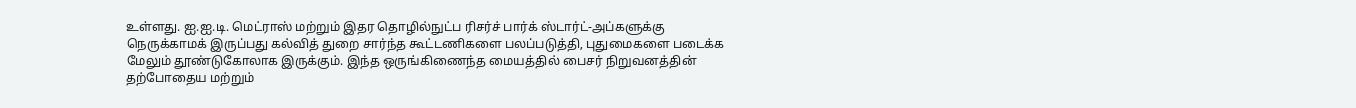உள்ளது. ஐ.ஐ.டி. மெட்ராஸ் மற்றும் இதர தொழில்நுட்ப ரிசர்ச் பார்க் ஸ்டார்ட்-அப்களுக்கு நெருக்காமக் இருப்பது கல்வித் துறை சார்ந்த கூட்டணிகளை பலப்படுத்தி, புதுமைகளை படைக்க மேலும் தூண்டுகோலாக இருக்கும். இந்த ஒருங்கிணைந்த மையத்தில் பைசர் நிறுவனத்தின் தற்போதைய மற்றும்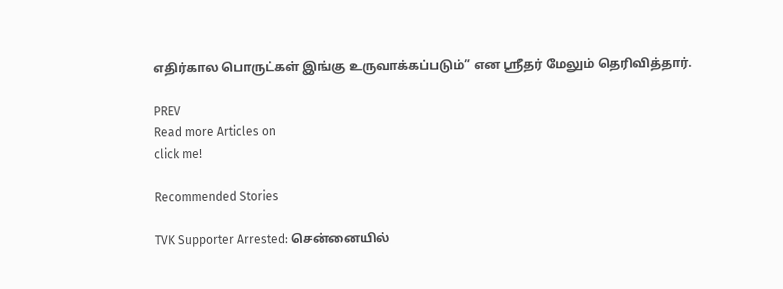எதிர்கால பொருட்கள் இங்கு உருவாக்கப்படும்” என ஸ்ரீதர் மேலும் தெரிவித்தார்.

PREV
Read more Articles on
click me!

Recommended Stories

TVK Supporter Arrested: சென்னையில்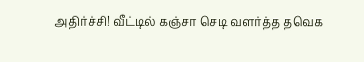அதிர்ச்சி! வீட்டில் கஞ்சா செடி வளர்த்த தவெக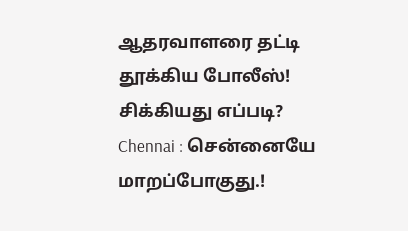ஆதரவாளரை தட்டி தூக்கிய போலீஸ்! சிக்கியது எப்படி?
Chennai : சென்னையே மாறப்போகுது.!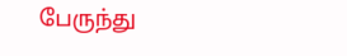பேருந்து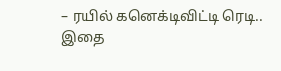– ரயில் கனெக்டிவிட்டி ரெடி.. இதை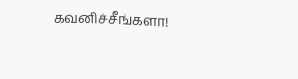கவனிச்சீங்களா!